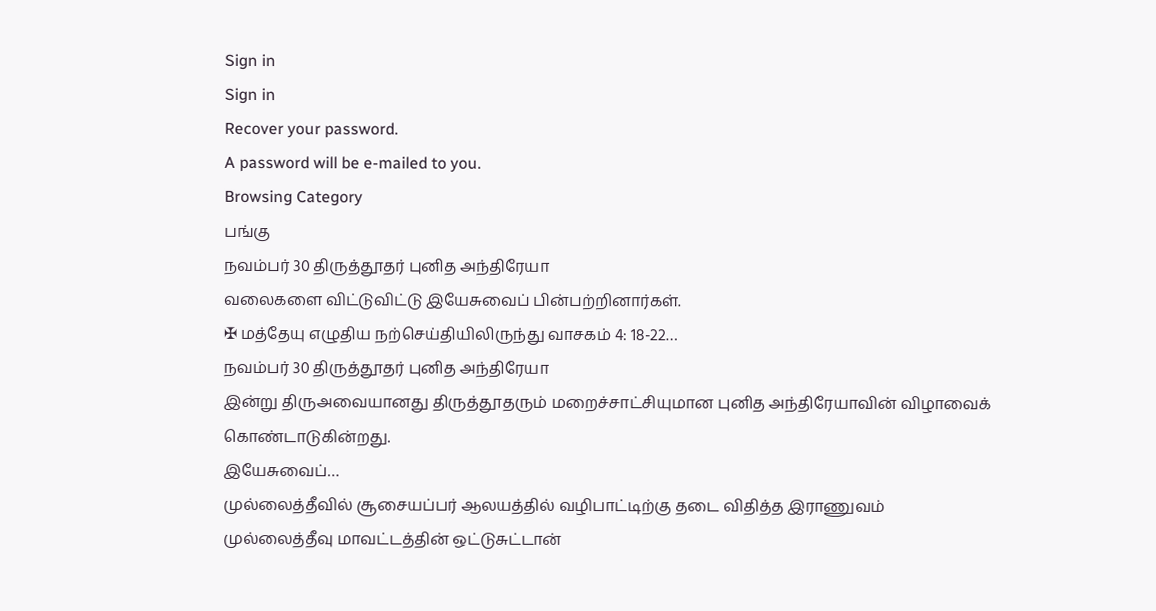Sign in
Sign in
Recover your password.
A password will be e-mailed to you.
Browsing Category
பங்கு
நவம்பர் 30 திருத்தூதர் புனித அந்திரேயா
வலைகளை விட்டுவிட்டு இயேசுவைப் பின்பற்றினார்கள்.
✠ மத்தேயு எழுதிய நற்செய்தியிலிருந்து வாசகம் 4: 18-22…
நவம்பர் 30 திருத்தூதர் புனித அந்திரேயா
இன்று திருஅவையானது திருத்தூதரும் மறைச்சாட்சியுமான புனித அந்திரேயாவின் விழாவைக் கொண்டாடுகின்றது.
இயேசுவைப்…
முல்லைத்தீவில் சூசையப்பர் ஆலயத்தில் வழிபாட்டிற்கு தடை விதித்த இராணுவம்
முல்லைத்தீவு மாவட்டத்தின் ஒட்டுசுட்டான்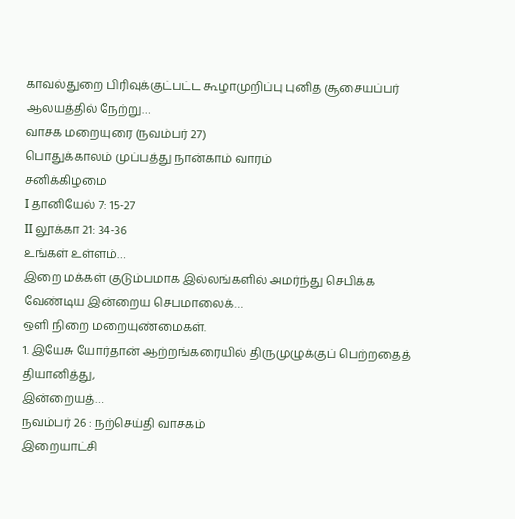காவல்துறை பிரிவுக்குட்பட்ட கூழாமுறிப்பு புனித சூசையப்பர் ஆலயத்தில் நேற்று…
வாசக மறையுரை (நவம்பர் 27)
பொதுக்காலம் முப்பத்து நான்காம் வாரம்
சனிக்கிழமை
I தானியேல் 7: 15-27
II லூக்கா 21: 34-36
உங்கள் உள்ளம்…
இறை மக்கள் குடும்பமாக இல்லங்களில் அமர்ந்து செபிக்க வேண்டிய இன்றைய செபமாலைக்…
ஒளி நிறை மறையுண்மைகள்.
1. இயேசு யோர்தான் ஆற்றங்கரையில் திருமுழுக்குப் பெற்றதைத் தியானித்து,
இன்றையத்…
நவம்பர் 26 : நற்செய்தி வாசகம்
இறையாட்சி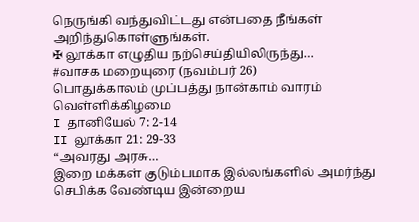நெருங்கி வந்துவிட்டது என்பதை நீங்கள் அறிந்துகொள்ளுங்கள்.
✠ லூக்கா எழுதிய நற்செய்தியிலிருந்து…
#வாசக மறையுரை (நவம்பர் 26)
பொதுக்காலம் முப்பத்து நான்காம் வாரம்
வெள்ளிக்கிழமை
I தானியேல் 7: 2-14
II லூக்கா 21: 29-33
“அவரது அரசு…
இறை மக்கள் குடும்பமாக இல்லங்களில் அமர்ந்து செபிக்க வேண்டிய இன்றைய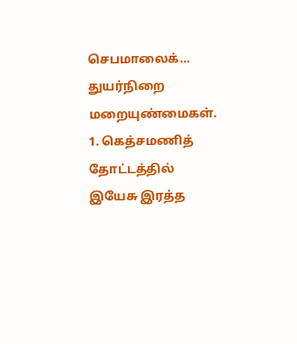செபமாலைக்…
துயர்நிறை மறையுண்மைகள்.
1. கெத்சமணித் தோட்டத்தில் இயேசு இரத்த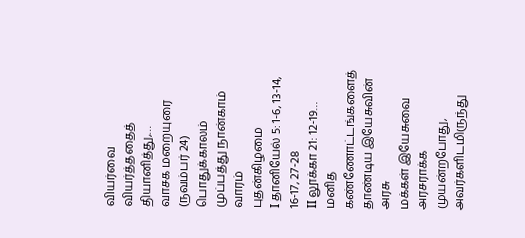வியர்வை வியர்த்ததைத் தியானித்து,…
வாசக மறையுரை (நவம்பர் 24)
பொதுக்காலம் முப்பத்து நான்காம் வாரம்
புதன்கிழமை
I தானியேல் 5: 1-6, 13-14, 16-17, 27-28
II லூக்கா 21: 12-19…
மனித கண்ணோட்டங்களைத் தாண்டிய இயேசுவின் அரசு
மக்கள் இயேசுவை அரசராக்க முயன்றபோது, அவர்களிடமிருந்து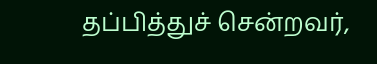தப்பித்துச் சென்றவர்,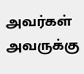அவர்கள் அவருக்கு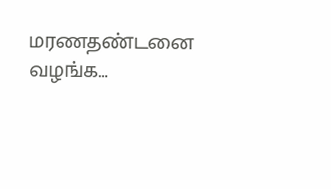மரணதண்டனை வழங்க…